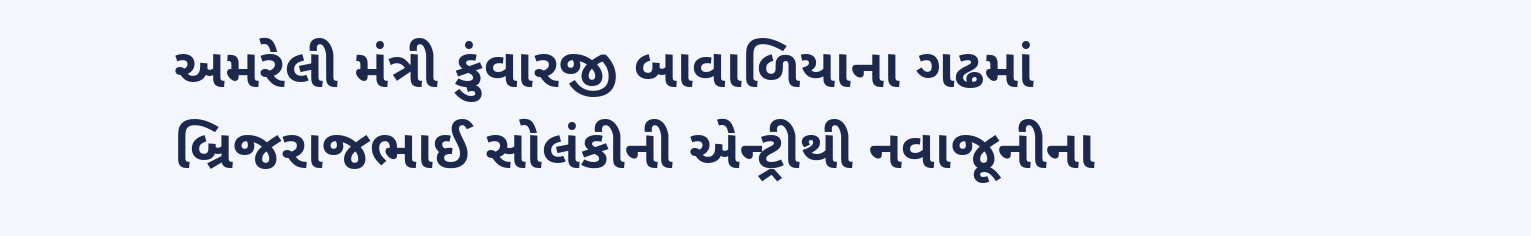અમરેલી મંત્રી કુંવારજી બાવાળિયાના ગઢમાં બ્રિજરાજભાઈ સોલંકીની એન્ટ્રીથી નવાજૂનીના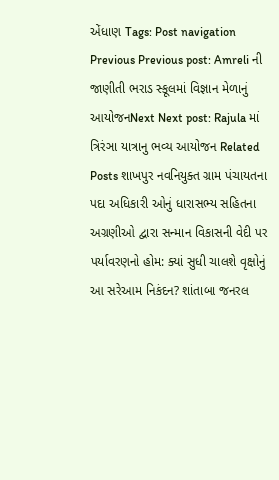એંધાણ Tags: Post navigation Previous Previous post: Amreli ની જાણીતી ભરાડ સ્કૂલમાં વિજ્ઞાન મેળાનું આયોજનNext Next post: Rajula માં ત્રિરંઞા યાત્રાનુ ભવ્ય આયોજન Related Posts શાખપુર નવનિયુક્ત ગ્રામ પંચાયતના પદા અધિકારી ઓનું ધારાસભ્ય સહિતના અગ્રણીઓ દ્વારા સન્માન વિકાસની વેદી પર પર્યાવરણનો હોમ: ક્યાં સુધી ચાલશે વૃક્ષોનું આ સરેઆમ નિકંદન? શાંતાબા જનરલ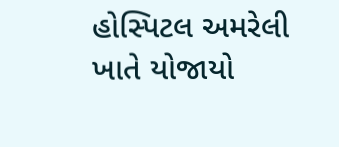હોસ્પિટલ અમરેલી ખાતે યોજાયો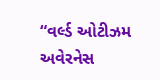“વર્લ્ડ ઓટીઝમ અવેરનેસ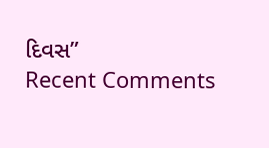દિવસ”
Recent Comments